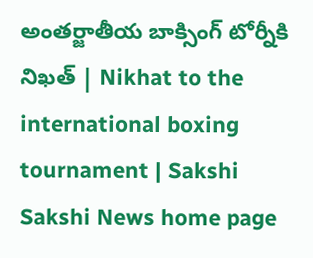అంతర్జాతీయ బాక్సింగ్‌ టోర్నీకి నిఖత్‌ | Nikhat to the international boxing tournament | Sakshi
Sakshi News home page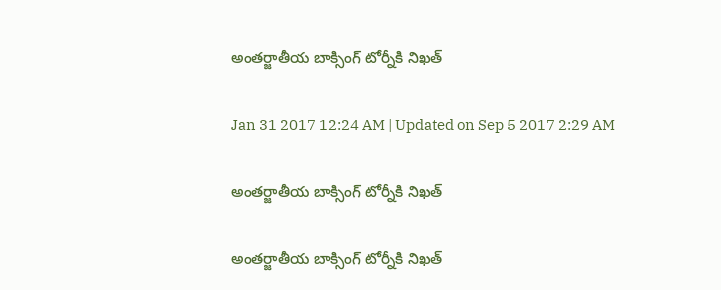అంతర్జాతీయ బాక్సింగ్‌ టోర్నీకి నిఖత్‌

Jan 31 2017 12:24 AM | Updated on Sep 5 2017 2:29 AM

అంతర్జాతీయ బాక్సింగ్‌ టోర్నీకి నిఖత్‌

అంతర్జాతీయ బాక్సింగ్‌ టోర్నీకి నిఖత్‌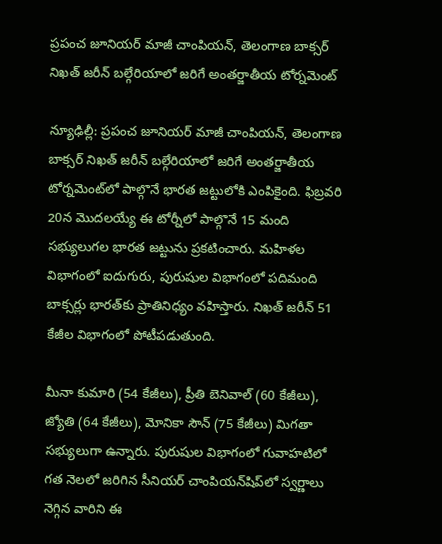ప్రపంచ జూనియర్‌ మాజీ చాంపియన్, తెలంగాణ బాక్సర్‌ నిఖత్‌ జరీన్‌ బల్గేరియాలో జరిగే అంతర్జాతీయ టోర్నమెంట్‌

న్యూఢిల్లీ: ప్రపంచ జూనియర్‌ మాజీ చాంపియన్, తెలంగాణ బాక్సర్‌ నిఖత్‌ జరీన్‌ బల్గేరియాలో జరిగే అంతర్జాతీయ టోర్నమెంట్‌లో పాల్గొనే భారత జట్టులోకి ఎంపికైంది. ఫిబ్రవరి 20న మొదలయ్యే ఈ టోర్నీలో పాల్గొనే 15 మంది సభ్యులుగల భారత జట్టును ప్రకటించారు. మహిళల విభాగంలో ఐదుగురు, పురుషుల విభాగంలో పదిమంది బాక్సర్లు భారత్‌కు ప్రాతినిధ్యం వహిస్తారు. నిఖత్‌ జరీన్‌ 51 కేజీల విభాగంలో పోటీపడుతుంది.

మీనా కుమారి (54 కేజీలు), ప్రీతి బెనివాల్‌ (60 కేజీలు), జ్యోతి (64 కేజీలు), మోనికా సౌన్‌ (75 కేజీలు) మిగతా సభ్యులుగా ఉన్నారు. పురుషుల విభాగంలో గువాహటిలో గత నెలలో జరిగిన సీనియర్‌ చాంపియన్‌షిప్‌లో స్వర్ణాలు నెగ్గిన వారిని ఈ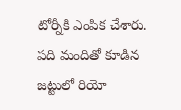టోర్నీకి ఎంపిక చేశారు. పది మందితో కూడిన జట్టులో రియో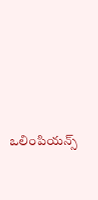ఒలింపియన్స్‌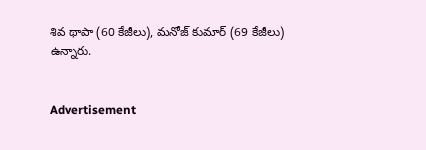శివ థాపా (60 కేజీలు), మనోజ్‌ కుమార్‌ (69 కేజీలు) ఉన్నారు.


Advertisement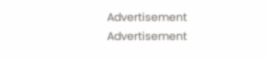Advertisement
Advertisement